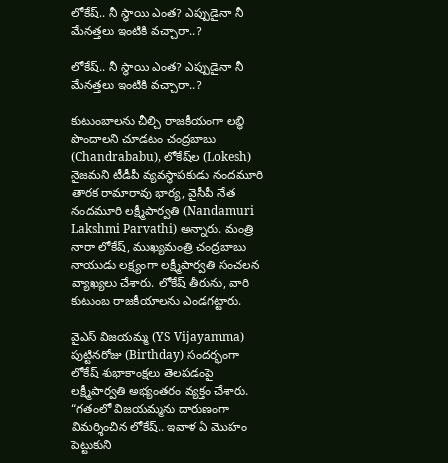లోకేష్.. నీ స్థాయి ఎంత? ఎప్పుడైనా నీ మేన‌త్త‌లు ఇంటికి వ‌చ్చారా..?

లోకేష్.. నీ స్థాయి ఎంత? ఎప్పుడైనా నీ మేన‌త్త‌లు ఇంటికి వ‌చ్చారా..?

కుటుంబాలను చీల్చి రాజకీయంగా లబ్ధి పొందాలని చూడటం చంద్రబాబు (Chandrababu), లోకేష్‌ల (Lokesh) నైజమని టీడీపీ వ్య‌వ‌స్థాప‌కుడు నంద‌మూరి తారక రామారావు భార్య‌, వైసీపీ నేత‌ నంద‌మూరి ల‌క్ష్మీపార్వ‌తి (Nandamuri Lakshmi Parvathi) అన్నారు. మంత్రి నారా లోకేష్, ముఖ్యమంత్రి చంద్రబాబు నాయుడు లక్ష్యంగా లక్ష్మీపార్వతి సంచ‌ల‌న వ్యాఖ్య‌లు చేశారు. లోకేష్ తీరును, వారి కుటుంబ రాజకీయాలను ఎండగట్టారు.

వైఎస్ విజయమ్మ (YS Vijayamma) పుట్టినరోజు (Birthday) సందర్భంగా లోకేష్ శుభాకాంక్షలు తెలపడంపై లక్ష్మీపార్వతి అభ్యంతరం వ్యక్తం చేశారు. “గతంలో విజయమ్మను దారుణంగా విమర్శించిన లోకేష్.. ఇవాళ ఏ మొహం పెట్టుకుని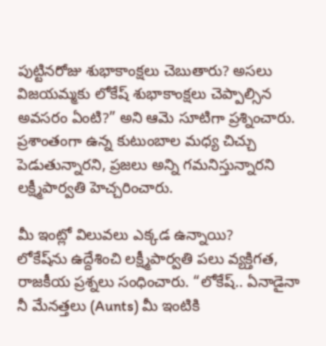పుట్టినరోజు శుభాకాంక్షలు చెబుతారు? అసలు విజయమ్మకు లోకేష్ శుభాకాంక్ష‌లు చెప్పాల్సిన అవ‌స‌రం ఏంటి?” అని ఆమె సూటిగా ప్రశ్నించారు. ప్రశాంతంగా ఉన్న కుటుంబాల మధ్య చిచ్చు పెడుతున్నారని, ప్రజలు అన్ని గమనిస్తున్నారని లక్ష్మీపార్వతి హెచ్చరించారు.

మీ ఇంట్లో విలువలు ఎక్కడ ఉన్నాయి?
లోకేష్‌ను ఉద్దేశించి లక్ష్మీపార్వతి పలు వ్యక్తిగత, రాజకీయ ప్రశ్నలు సంధించారు. “లోకేష్.. ఏనాడైనా నీ మేనత్తలు (Aunts) మీ ఇంటికి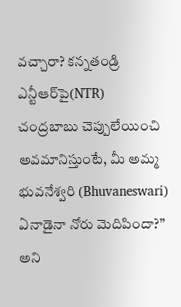వచ్చారా? కన్నతండ్రి ఎన్టీఆర్‌పై(NTR) చంద్రబాబు చెప్పులేయించి అవమానిస్తుంటే, మీ అమ్మ భువనేశ్వరి (Bhuvaneswari) ఏనాడైనా నోరు మెదిపిందా?” అని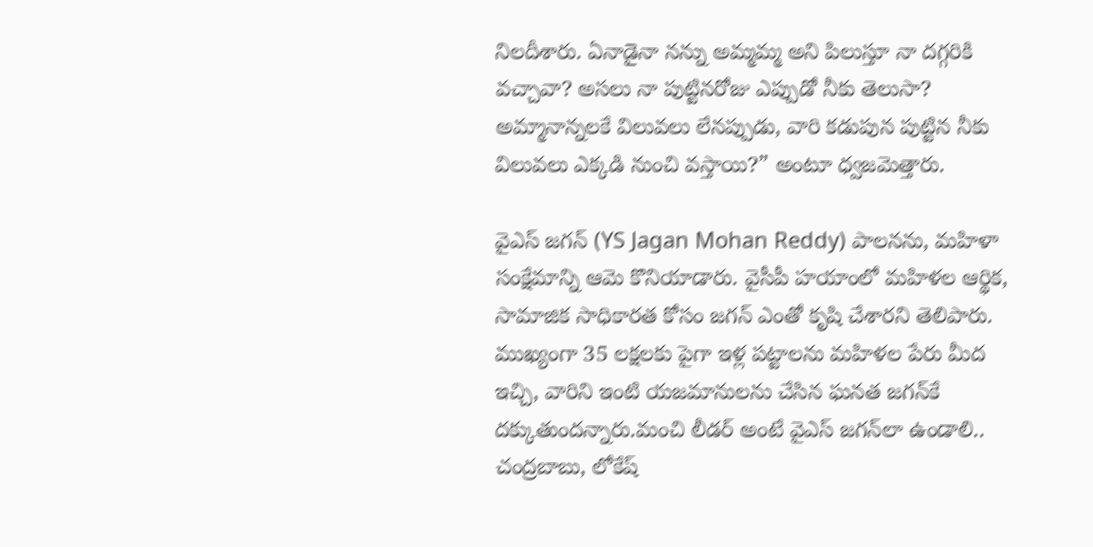నిలదీశారు. ఏనాడైనా నన్ను అమ్మమ్మ అని పిలుస్తూ నా దగ్గరికి వచ్చావా? అసలు నా పుట్టినరోజు ఎప్పుడో నీకు తెలుసా? అమ్మానాన్నలకే విలువలు లేనప్పుడు, వారి కడుపున పుట్టిన నీకు విలువలు ఎక్కడి నుంచి వస్తాయి?” అంటూ ధ్వజమెత్తారు.

వైఎస్ జగన్ (YS Jagan Mohan Reddy) పాలనను, మహిళా సంక్షేమాన్ని ఆమె కొనియాడారు. వైసీపీ హయాంలో మహిళల ఆర్థిక, సామాజిక సాధికారత కోసం జగన్ ఎంతో కృషి చేశారని తెలిపారు. ముఖ్యంగా 35 లక్షలకు పైగా ఇళ్ల పట్టాలను మహిళల పేరు మీద ఇచ్చి, వారిని ఇంటి యజమానులను చేసిన ఘనత జగన్‌కే దక్కుతుందన్నారు.మంచి లీడర్ అంటే వైఎస్ జగన్‌లా ఉండాలి.. చంద్రబాబు, లోకేష్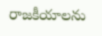రాజకీయాలను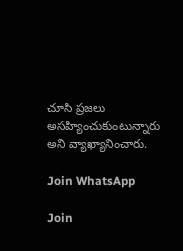చూసి ప్రజలు అసహ్యించుకుంటున్నారు అని వ్యాఖ్యానించారు.

Join WhatsApp

Join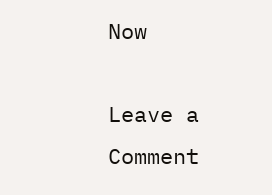Now

Leave a Comment